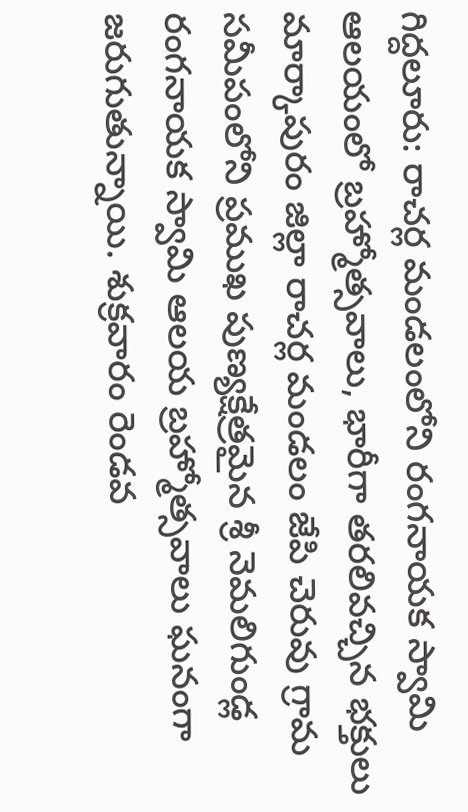గిద్దలూరు: రాచర్ల మండలంలోని రంగనాయక స్వామి ఆలయంలో బ్రహ్మోత్సవాలు, భారీగా తరలివచ్చిన భక్తులు
మార్కాపురం జిల్లా రాచర్ల మండలం జేపి చెరువు గ్రామ సమీపంలోని ప్రముఖ పుణ్యక్షేత్రమైన శ్రీ నెమలిగుండ్ల రంగనాయక స్వామి ఆలయ బ్రహ్మోత్సవాలు ఘనంగా జరుగుతున్నాయి. శుక్రవారం రెండవ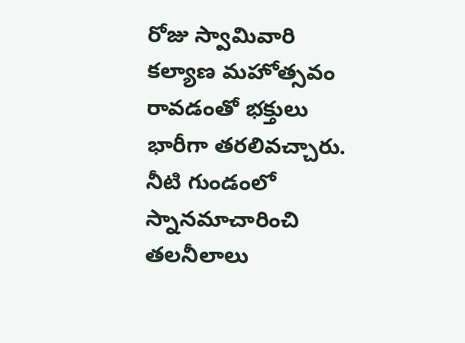రోజు స్వామివారి కల్యాణ మహోత్సవం రావడంతో భక్తులు భారీగా తరలివచ్చారు. నీటి గుండంలో స్నానమాచారించి తలనీలాలు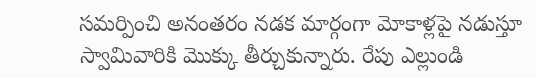సమర్పించి అనంతరం నడక మార్గంగా మోకాళ్లపై నడుస్తూ స్వామివారికి మొక్కు తీర్చుకున్నారు. రేపు ఎల్లుండి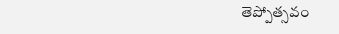తెప్పోత్సవం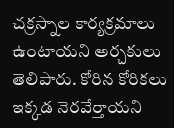చక్రస్నాల కార్యక్రమాలు ఉంటాయని అర్చకులు తెలిపారు. కోరిన కోరికలు ఇక్కడ నెరవేర్తాయని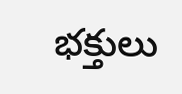భక్తులు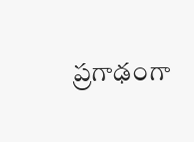ప్రగాఢంగా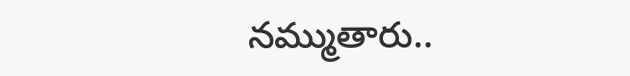నమ్ముతారు..